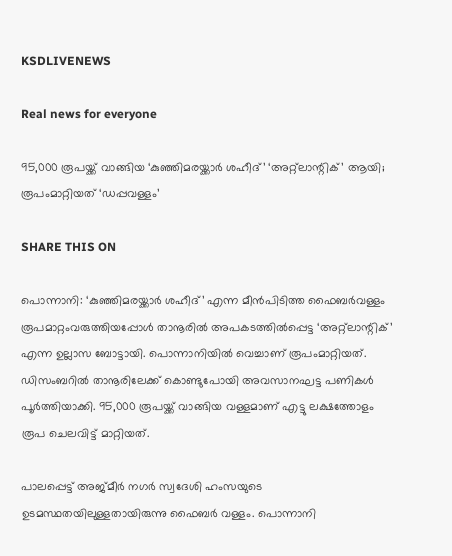KSDLIVENEWS

Real news for everyone

95,000 രൂപയ്ക്ക് വാങ്ങിയ ‘കുഞ്ഞിമരയ്ക്കാർ ശഹീദ്’ ‘അറ്റ്‌ലാന്റിക്’ ആയി; രൂപംമാറ്റിയത് ‘ഡപ്പവള്ളം’

SHARE THIS ON

പൊന്നാനി: ‘കുഞ്ഞിമരയ്ക്കാർ ശഹീദ്’ എന്ന മീൻപിടിത്ത ഫൈബർവള്ളം രൂപമാറ്റംവരുത്തിയപ്പോൾ താനൂരിൽ അപകടത്തിൽപ്പെട്ട ‘അറ്റ്‌ലാന്റിക്’ എന്ന ഉല്ലാസ ബോട്ടായി. പൊന്നാനിയിൽ വെച്ചാണ് രൂപംമാറ്റിയത്. ഡിസംബറിൽ താനൂരിലേക്ക് കൊണ്ടുപോയി അവസാനഘട്ട പണികൾ പൂർത്തിയാക്കി. 95,000 രൂപയ്ക്ക് വാങ്ങിയ വള്ളമാണ് എട്ടു ലക്ഷത്തോളം രൂപ ചെലവിട്ട് മാറ്റിയത്.

പാലപ്പെട്ട് അജ്മീർ നഗർ സ്വദേശി ഹംസയുടെ ഉടമസ്ഥതയിലുള്ളതായിരുന്നു ഫൈബർ വള്ളം. പൊന്നാനി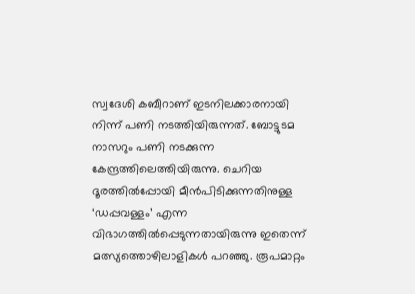സ്വദേശി കബീറാണ് ഇടനിലക്കാരനായി നിന്ന് പണി നടത്തിയിരുന്നത്. ബോട്ടുടമ നാസറും പണി നടക്കുന്ന കേന്ദ്രത്തിലെത്തിയിരുന്നു. ചെറിയ ദൂരത്തിൽപ്പോയി മീൻപിടിക്കുന്നതിനുള്ള ‘ഡപ്പവള്ളം’ എന്ന വിഭാഗത്തിൽപ്പെടുന്നതായിരുന്നു ഇതെന്ന് മത്സ്യത്തൊഴിലാളികൾ പറഞ്ഞു. രൂപമാറ്റം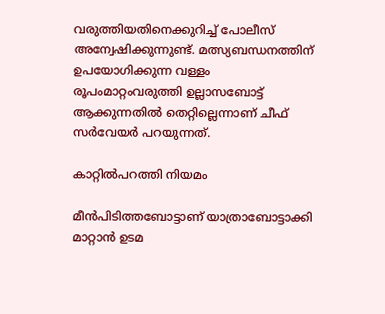വരുത്തിയതിനെക്കുറിച്ച് പോലീസ് അന്വേഷിക്കുന്നുണ്ട്. മത്സ്യബന്ധനത്തിന് ഉപയോഗിക്കുന്ന വള്ളം രൂപംമാറ്റംവരുത്തി ഉല്ലാസബോട്ട് ആക്കുന്നതിൽ തെറ്റില്ലെന്നാണ് ചീഫ് സർവേയർ പറയുന്നത്.

കാറ്റിൽപറത്തി നിയമം

മീൻപിടിത്തബോട്ടാണ് യാത്രാബോട്ടാക്കി മാറ്റാൻ ഉടമ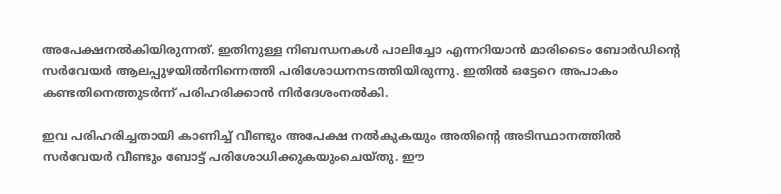അപേക്ഷനൽകിയിരുന്നത്. ഇതിനുള്ള നിബന്ധനകൾ പാലിച്ചോ എന്നറിയാൻ മാരിടൈം ബോർഡിന്റെ സർവേയർ ആലപ്പുഴയിൽനിന്നെത്തി പരിശോധനനടത്തിയിരുന്നു. ഇതിൽ ഒട്ടേറെ അപാകം കണ്ടതിനെത്തുടർന്ന് പരിഹരിക്കാൻ നിർദേശംനൽകി.

ഇവ പരിഹരിച്ചതായി കാണിച്ച് വീണ്ടും അപേക്ഷ നൽകുകയും അതിന്റെ അടിസ്ഥാനത്തിൽ സർവേയർ വീണ്ടും ബോട്ട് പരിശോധിക്കുകയുംചെയ്തു. ഈ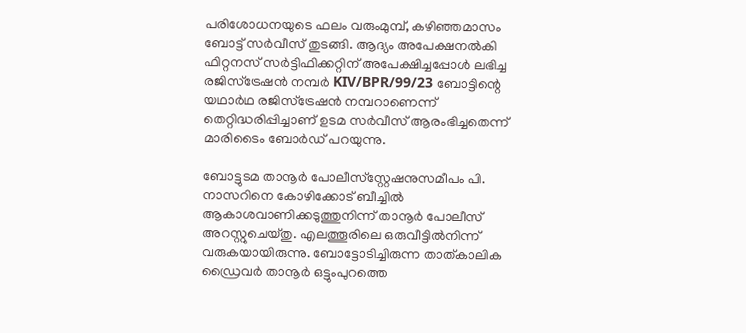പരിശോധനയുടെ ഫലം വരുംമുമ്പ്, കഴിഞ്ഞമാസം ബോട്ട് സർവീസ് തുടങ്ങി. ആദ്യം അപേക്ഷനൽകി ഫിറ്റനസ് സർട്ടിഫിക്കറ്റിന് അപേക്ഷിച്ചപ്പോൾ ലഭിച്ച രജിസ്‌ട്രേഷൻ നമ്പർ KIV/BPR/99/23 ബോട്ടിന്റെ യഥാർഥ രജിസ്‌ട്രേഷൻ നമ്പറാണെന്ന് തെറ്റിദ്ധരിപ്പിച്ചാണ് ഉടമ സർവീസ് ആരംഭിച്ചതെന്ന് മാരിടൈം ബോർഡ് പറയുന്നു.

ബോട്ടുടമ താനൂർ പോലീസ്‌സ്റ്റേഷനുസമീപം പി. നാസറിനെ കോഴിക്കോട് ബീച്ചിൽ ആകാശവാണിക്കടുത്തുനിന്ന് താനൂർ പോലീസ് അറസ്റ്റുചെയ്തു. എലത്തൂരിലെ ഒരുവീട്ടിൽനിന്ന് വരുകയായിരുന്നു. ബോട്ടോടിച്ചിരുന്ന താത്കാലിക ഡ്രൈവർ താനൂർ ഒട്ടുംപുറത്തെ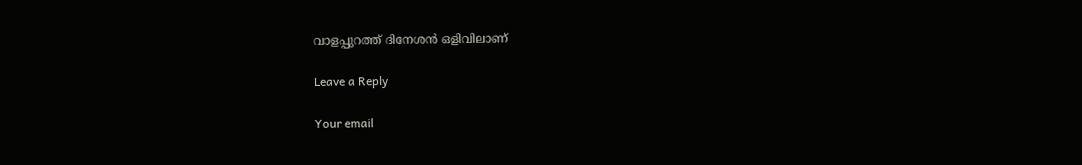വാളപ്പുറത്ത് ദിനേശൻ ഒളിവിലാണ്

Leave a Reply

Your email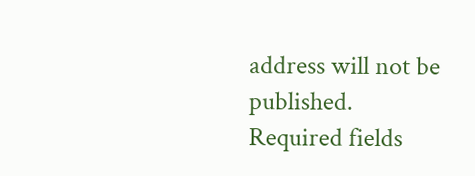address will not be published. Required fields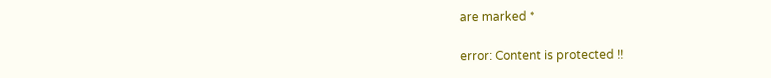are marked *

error: Content is protected !!